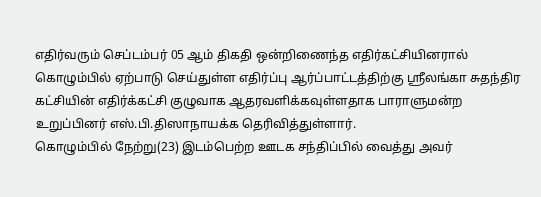எதிர்வரும் செப்டம்பர் 05 ஆம் திகதி ஒன்றிணைந்த எதிர்கட்சியினரால் கொழும்பில் ஏற்பாடு செய்துள்ள எதிர்ப்பு ஆர்ப்பாட்டத்திற்கு ஸ்ரீலங்கா சுதந்திர கட்சியின் எதிர்க்கட்சி குழுவாக ஆதரவளிக்கவுள்ளதாக பாராளுமன்ற உறுப்பினர் எஸ்.பி.திஸாநாயக்க தெரிவித்துள்ளார்.
கொழும்பில் நேற்று(23) இடம்பெற்ற ஊடக சந்திப்பில் வைத்து அவர்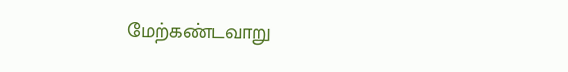மேற்கண்டவாறு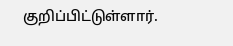குறிப்பிட்டுள்ளார்.